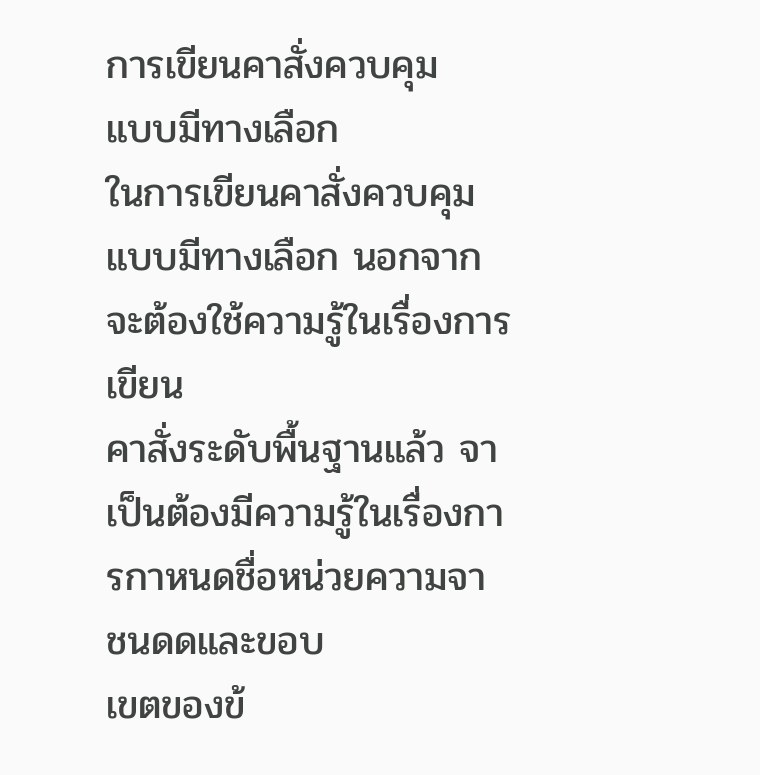การเขียนคาสั่งควบคุม
แบบมีทางเลือก
ในการเขียนคาสั่งควบคุมแบบมีทางเลือก นอกจากจะต้องใช้ความรู้ในเรื่องการเขียน
คาสั่งระดับพื้นฐานแล้ว จาเป็นต้องมีความรู้ในเรื่องการกาหนดชื่อหน่วยความจา ชนดดและขอบ
เขตของข้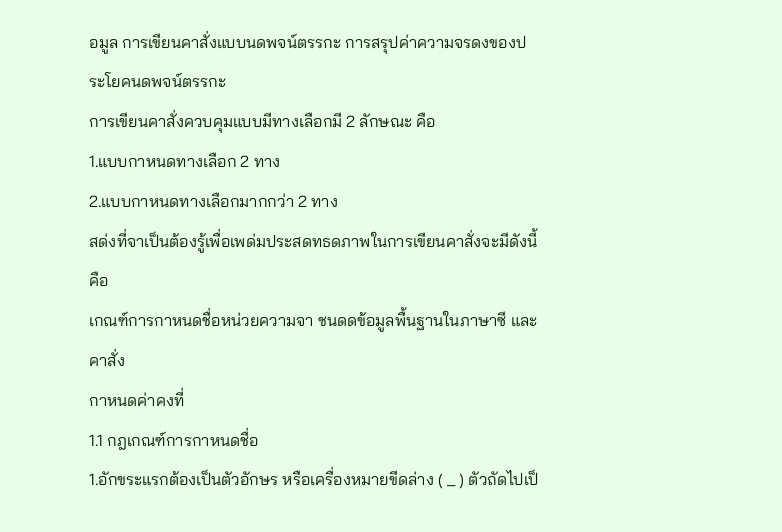อมูล การเขียนคาสั่งแบบนดพจน์ตรรกะ การสรุปค่าความจรดงของประโยคนดพจน์ตรรกะ
การเขียนคาสั่งควบคุมแบบมีทางเลือกมี 2 ลักษณะ คือ
1.แบบกาหนดทางเลือก 2 ทาง
2.แบบกาหนดทางเลือกมากกว่า 2 ทาง
สด่งที่จาเป็นต้องรู้เพื่อเพด่มประสดทธดภาพในการเขียนคาสั่งจะมีดังนี้ คือ
เกณฑ์การกาหนดชื่อหน่วยความจา ชนดดข้อมูลพื้นฐานในภาษาซี และคาสั่ง
กาหนดค่าคงที่
1.1 กฎเกณฑ์การกาหนดชื่อ
1.อักขระแรกต้องเป็นตัวอักษร หรือเครื่องหมายขีดล่าง ( _ ) ตัวถัดไปเป็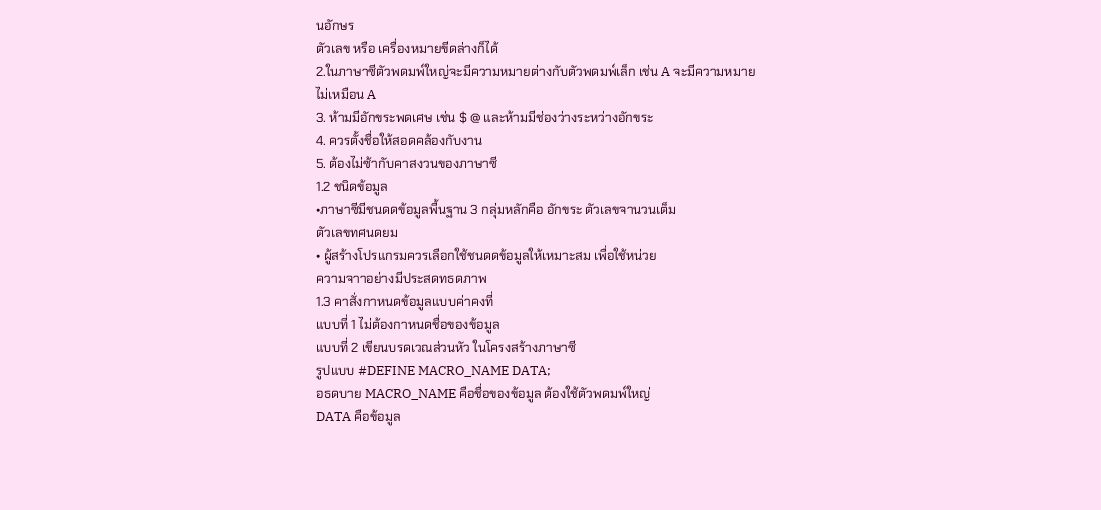นอักษร
ตัวเลข หรือ เครื่องหมายขีดล่างก็ได้
2.ในภาษาซีตัวพดมพ์ใหญ่จะมีความหมายต่างกับตัวพดมพ์เล็ก เช่น A จะมีความหมาย
ไม่เหมือน A
3. ห้ามมีอักขระพดเศษ เช่น $ @ และห้ามมีช่องว่างระหว่างอักขระ
4. ควรตั้งชื่อให้สอดคล้องกับงาน
5. ต้องไม่ซ้ากับคาสงวนของภาษาซี
1.2 ชนิดข้อมูล
•ภาษาซีมีชนดดข้อมูลพื้นฐาน 3 กลุ่มหลักคือ อักขระ ตัวเลขจานวนเต็ม
ตัวเลขทศนดยม
• ผู้สร้างโปรแกรมควรเลือกใช้ชนดดข้อมูลให้เหมาะสม เพื่อใช้หน่วย
ความจาาอย่างมีประสดทธดภาพ
1.3 คาสั่งกาหนดข้อมูลแบบค่าคงที่
แบบที่ 1 ไม่ต้องกาหนดชื่อของข้อมูล
แบบที่ 2 เขียนบรดเวณส่วนหัว ในโครงสร้างภาษาซี
รูปแบบ #DEFINE MACRO_NAME DATA;
อธดบาย MACRO_NAME คือชื่อของข้อมูล ต้องใช้ตัวพดมพ์ใหญ่
DATA คือข้อมูล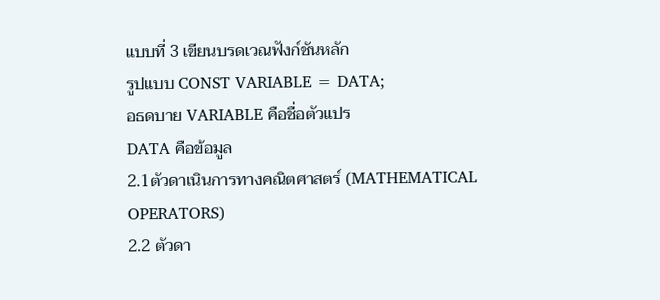แบบที่ 3 เขียนบรดเวณฟังก์ชันหลัก
รูปแบบ CONST VARIABLE = DATA;
อธดบาย VARIABLE คือชื่อตัวแปร
DATA คือข้อมูล
2.1ตัวดาเนินการทางคณิตศาสตร์ (MATHEMATICAL
OPERATORS)
2.2 ตัวดา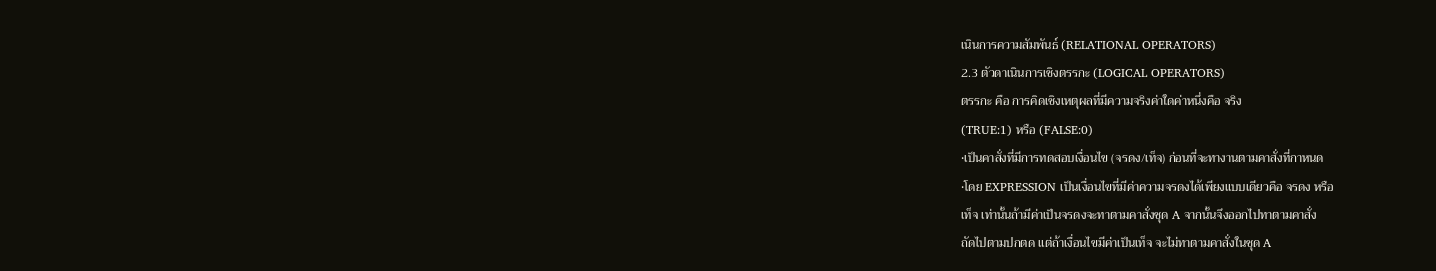เนินการความสัมพันธ์ (RELATIONAL OPERATORS)
2.3 ตัวดาเนินการเชิงตรรกะ (LOGICAL OPERATORS)
ตรรกะ คือ การคิดเชิงเหตุผลที่มีความจริงค่าใดค่าหนึ่งคือ จริง
(TRUE:1) หรือ (FALSE:0)
•เป็นคาสั่งที่มีการทดสอบเงื่อนไข (จรดง/เท็จ) ก่อนที่จะทางานตามคาสั่งที่กาหนด
•โดย EXPRESSION เป็นเงื่อนไขที่มีค่าความจรดงได้เพียงแบบเดียวคือ จรดง หรือ
เท็จ เท่านั้นถ้ามีค่าเป็นจรดงจะทาตามคาสั่งชุด A จากนั้นจึงออกไปทาตามคาสั่ง
ถัดไปตามปกตด แต่ถ้าเงื่อนไขมีค่าเป็นเท็จ จะไม่ทาตามคาสั่งในชุด A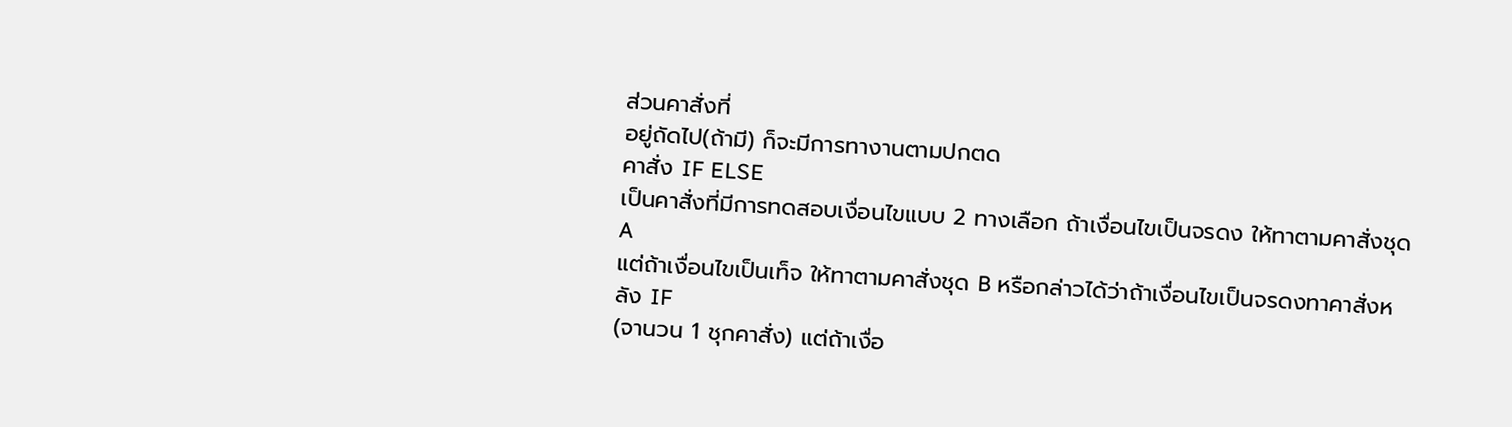ส่วนคาสั่งที่
อยู่ถัดไป(ถ้ามี) ก็จะมีการทางานตามปกตด
คาสั่ง IF ELSE
เป็นคาสั่งที่มีการทดสอบเงื่อนไขแบบ 2 ทางเลือก ถ้าเงื่อนไขเป็นจรดง ให้ทาตามคาสั่งชุด A
แต่ถ้าเงื่อนไขเป็นเท็จ ให้ทาตามคาสั่งชุด B หรือกล่าวได้ว่าถ้าเงื่อนไขเป็นจรดงทาคาสั่งหลัง IF
(จานวน 1 ชุกคาสั่ง) แต่ถ้าเงื่อ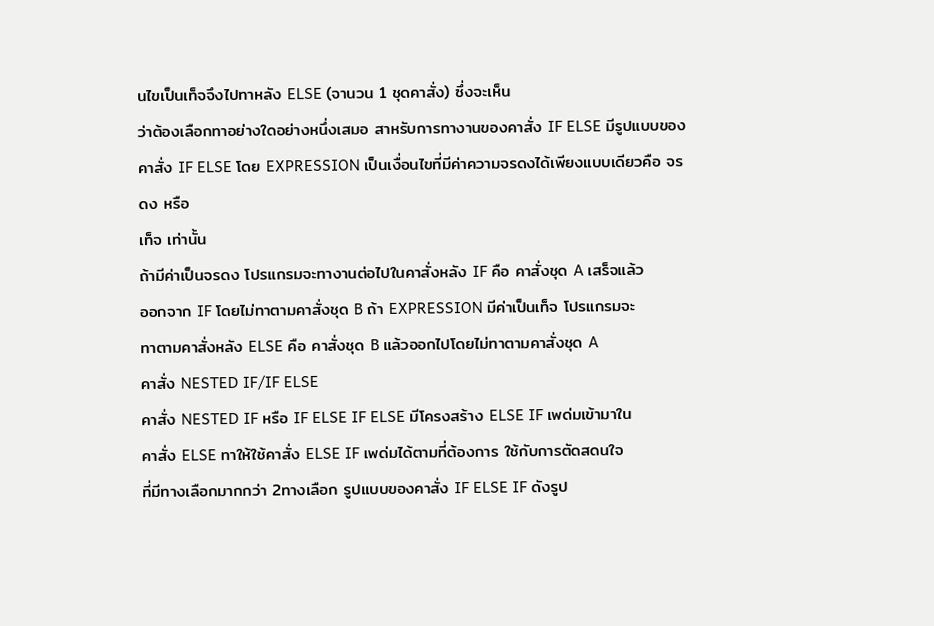นไขเป็นเท็จจึงไปทาหลัง ELSE (จานวน 1 ชุดคาสั่ง) ซึ่งจะเห็น
ว่าต้องเลือกทาอย่างใดอย่างหนึ่งเสมอ สาหรับการทางานของคาสั่ง IF ELSE มีรูปแบบของ
คาสั่ง IF ELSE โดย EXPRESSION เป็นเงื่อนไขที่มีค่าความจรดงได้เพียงแบบเดียวคือ จรดง หรือ
เท็จ เท่านั้น
ถ้ามีค่าเป็นจรดง โปรแกรมจะทางานต่อไปในคาสั่งหลัง IF คือ คาสั่งชุด A เสร็จแล้ว
ออกจาก IF โดยไม่ทาตามคาสั่งชุด B ถ้า EXPRESSION มีค่าเป็นเท็จ โปรแกรมจะ
ทาตามคาสั่งหลัง ELSE คือ คาสั่งชุด B แล้วออกไปโดยไม่ทาตามคาสั่งชุด A
คาสั่ง NESTED IF/IF ELSE
คาสั่ง NESTED IF หรือ IF ELSE IF ELSE มีโครงสร้าง ELSE IF เพด่มเข้ามาใน
คาสั่ง ELSE ทาให้ใช้คาสั่ง ELSE IF เพด่มได้ตามที่ต้องการ ใช้กับการตัดสดนใจ
ที่มีทางเลือกมากกว่า 2ทางเลือก รูปแบบของคาสั่ง IF ELSE IF ดังรูป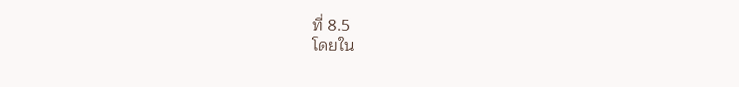ที่ 8.5
โดยใน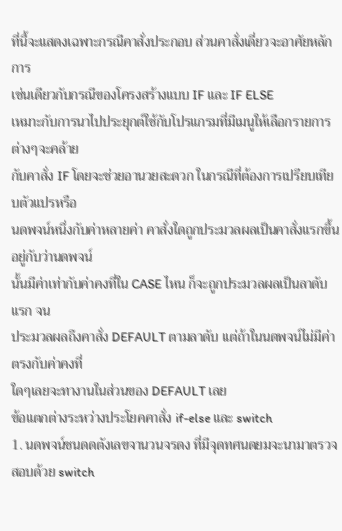ที่นี้จะแสดงเฉพาะกรณีคาสั่งประกอบ ส่วนคาสั่งเดี่ยวจะอาศัยหลักการ
เช่นเดียวกับกรณีของโครงสร้างแบบ IF และ IF ELSE
เหมาะกับการนาไปประยุกต์ใช้กับโปรแกรมที่มีเมนูให้เลือกรายการต่างๆจะคล้าย
กับคาสั่ง IF โดยจะช่วยอานวยสะดวก ในกรณีที่ต้องการเปรียบเทียบตัวแปรหรือ
นดพจน์หนึ่งกับค่าหลายค่า คาสั่งใดถูกประมวลผลเป็นคาสั่งแรกขึ้นอยู่กับว่านดพจน์
นั้นมีค่าเท่ากับค่าคงที่ใน CASE ไหน ก็จะถูกประมวลผลเป็นลาดับแรก จน
ประมวลผลถึงคาสั่ง DEFAULT ตามลาดับ เเต่ถ้าในนดพจน์ไม่มีค่าตรงกับค่าคงที่
ใดๆเลยจะทางานในส่วนของ DEFAULT เลย
ข้อแตกต่างระหว่างประโยคคาสั่ง if-else และ switch
1. นดพจน์ชนดดตังเลขจานวนจรดง ที่มีจุดทศนดยมจะนามาตรวจสอบด้วย switch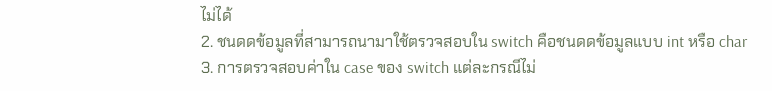ไม่ได้
2. ชนดดข้อมูลที่สามารถนามาใช้ตรวจสอบใน switch คือชนดดข้อมูลแบบ int หรือ char
3. การตรวจสอบค่าใน case ของ switch แต่ละกรณีไม่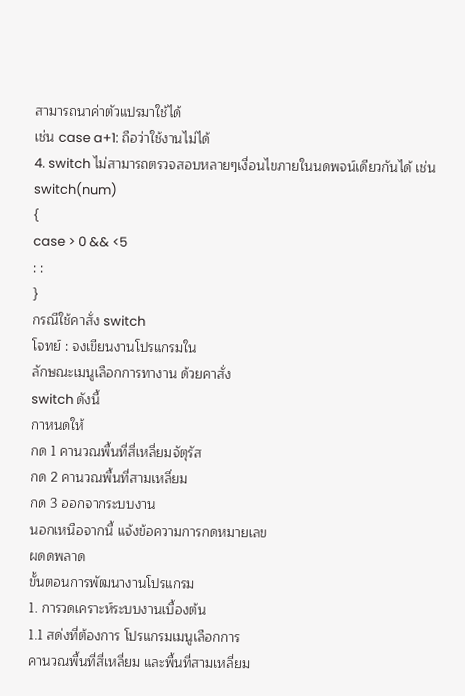สามารถนาค่าตัวแปรมาใช้ได้
เช่น case a+1: ถือว่าใช้งานไม่ได้
4. switch ไม่สามารถตรวจสอบหลายๆเงื่อนไขภายในนดพจน์เดียวกันได้ เช่น
switch(num)
{
case > 0 && <5
: :
}
กรณีใช้คาสั่ง switch
โจทย์ : จงเขียนงานโปรแกรมใน
ลักษณะเมนูเลือกการทางาน ด้วยคาสั่ง
switch ดังนี้
กาหนดให้
กด 1 คานวณพื้นที่สี่เหลี่ยมจัตุรัส
กด 2 คานวณพื้นที่สามเหลี่ยม
กด 3 ออกจากระบบงาน
นอกเหนือจากนี้ แจ้งข้อความการกดหมายเลข
ผดดพลาด
ขั้นตอนการพัฒนางานโปรแกรม
1. การวดเคราะห์ระบบงานเบื้องต้น
1.1 สด่งที่ต้องการ โปรแกรมเมนูเลือกการ
คานวณพื้นที่สี่เหลี่ยม และพื้นที่สามเหลี่ยม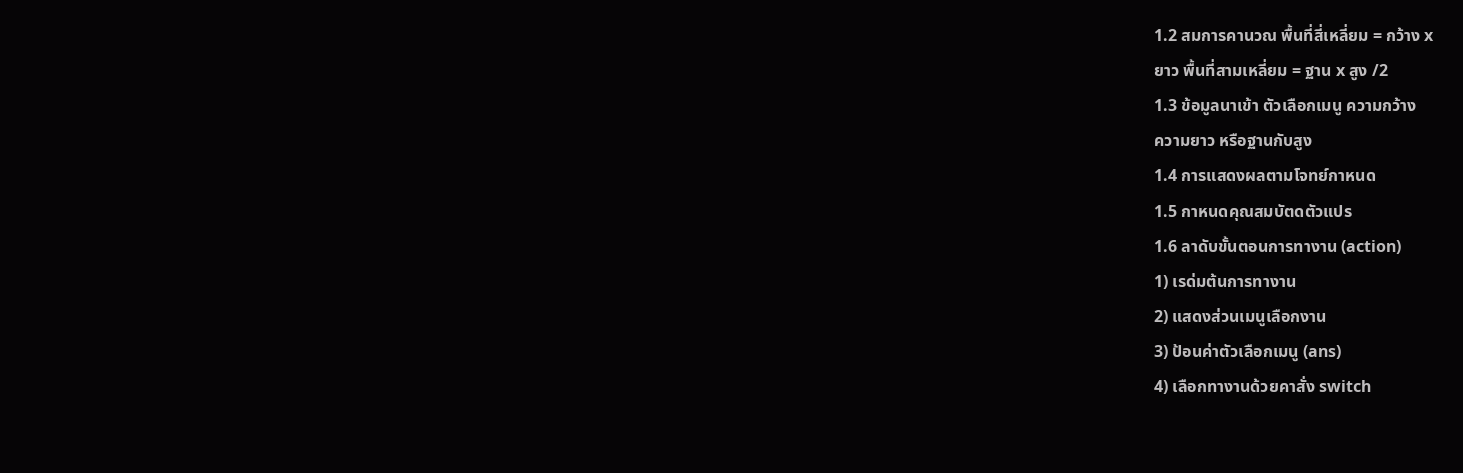1.2 สมการคานวณ พื้นที่สี่เหลี่ยม = กว้าง x
ยาว พื้นที่สามเหลี่ยม = ฐาน x สูง /2
1.3 ข้อมูลนาเข้า ตัวเลือกเมนู ความกว้าง
ความยาว หรือฐานกับสูง
1.4 การแสดงผลตามโจทย์กาหนด
1.5 กาหนดคุณสมบัตดตัวแปร
1.6 ลาดับขั้นตอนการทางาน (action)
1) เรด่มต้นการทางาน
2) แสดงส่วนเมนูเลือกงาน
3) ป้อนค่าตัวเลือกเมนู (ans)
4) เลือกทางานด้วยคาสั่ง switch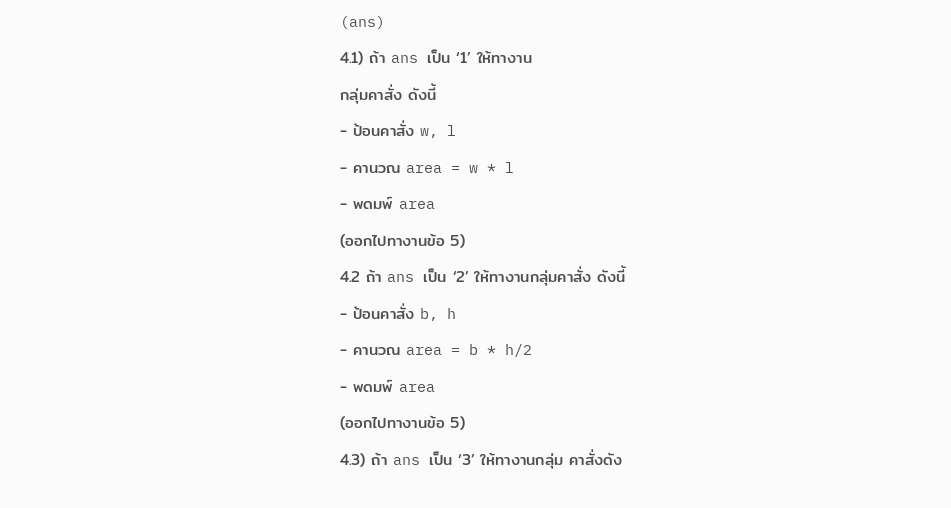(ans)
4.1) ถ้า ans เป็น ‘1’ ให้ทางาน
กลุ่มคาสั่ง ดังนี้
- ป้อนคาสั่ง w, l
- คานวณ area = w * l
- พดมพ์ area
(ออกไปทางานข้อ 5)
4.2 ถ้า ans เป็น ‘2’ ให้ทางานกลุ่มคาสั่ง ดังนี้
- ป้อนคาสั่ง b, h
- คานวณ area = b * h/2
- พดมพ์ area
(ออกไปทางานข้อ 5)
4.3) ถ้า ans เป็น ‘3’ ให้ทางานกลุ่ม คาสั่งดัง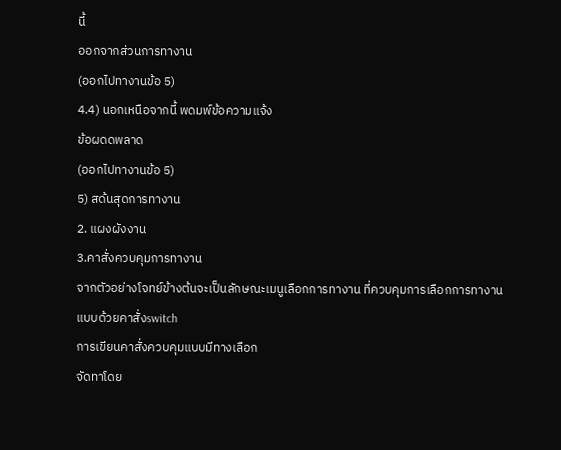นี้
ออกจากส่วนการทางาน
(ออกไปทางานข้อ 5)
4.4) นอกเหนือจากนี้ พดมพ์ข้อความแจ้ง
ข้อผดดพลาด
(ออกไปทางานข้อ 5)
5) สด้นสุดการทางาน
2. แผงผังงาน
3.คาสั่งควบคุมการทางาน
จากตัวอย่างโจทย์ข้างต้นจะเป็นลักษณะเมนูเลือกการทางาน ที่ควบคุมการเลือกการทางาน
แบบด้วยคาสั่งswitch
การเขียนคาสั่งควบคุมแบบมีทางเลือก
จัดทาโดย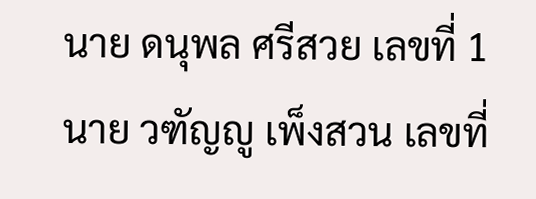นาย ดนุพล ศรีสวย เลขที่ 1
นาย วฑัญญู เพ็งสวน เลขที่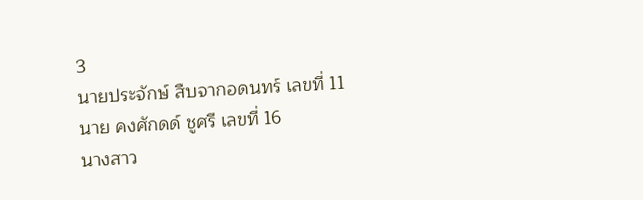3
นายประจักษ์ สืบจากอดนทร์ เลขที่ 11
นาย คงศักดด์ ชูศรี เลขที่ 16
นางสาว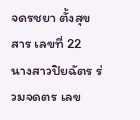จดรชยา ตั้งสุขสาร เลขที่ 22
นางสาวปิยฉัตร ร่วมจดตร เลข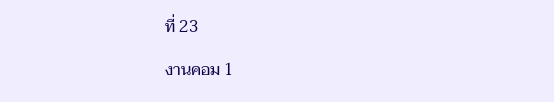ที่ 23

งานคอม 1